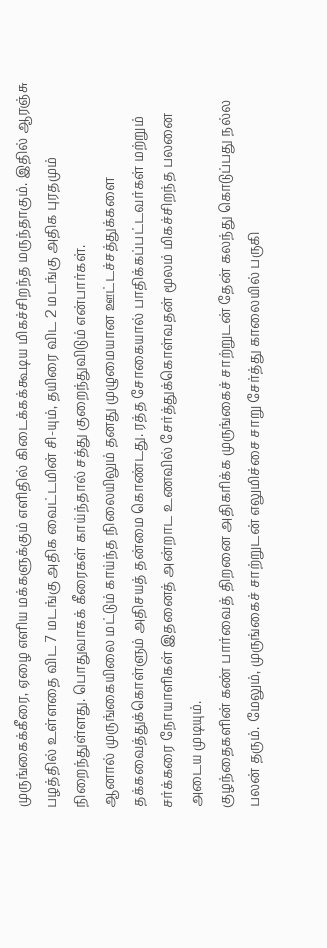முருங்கைக்கீரை, ஏழை எளிய மக்களுக்கும் எளிதில் கிடைக்கக்கூடிய மிகச்சிறந்த மருந்தாகும். இதில் ஆரஞ்சு பழத்தில் உள்ளதை விட 7 மடங்கு அதிக வைட்டமின் சி-யும், தயிரை விட 2 மடங்கு அதிக புரதமும் நிறைந்துள்ளது. பொதுவாகக் கீரைகள் காய்ந்தால் சத்து குறைந்துவிடும் என்பார்கள்.
ஆனால் முருங்கையிலை மட்டும் காய்ந்த நிலையிலும் தனது முழுமையான ஊட்டச்சத்துக்களை தக்கவைத்துக்கொள்ளும் அதிசயத் தன்மை கொண்டது. ரத்த சோகையால் பாதிக்கப்பட்டவர்கள் மற்றும் சர்க்கரை நோயாளிகள் இதனைத் அன்றாட உணவில் சேர்த்துக்கொள்வதன் மூலம் மிகச்சிறந்த பலனை அடைய முடியும்.
குழந்தைகளின் கண் பார்வைத் திறனை அதிகரிக்க முருங்கைச் சாற்றுடன் தேன் கலந்து கொடுப்பது நல்ல பலன் தரும். மேலும், முருங்கைச் சாற்றுடன் எலுமிச்சை சாறு சேர்த்து காலையில் பருகி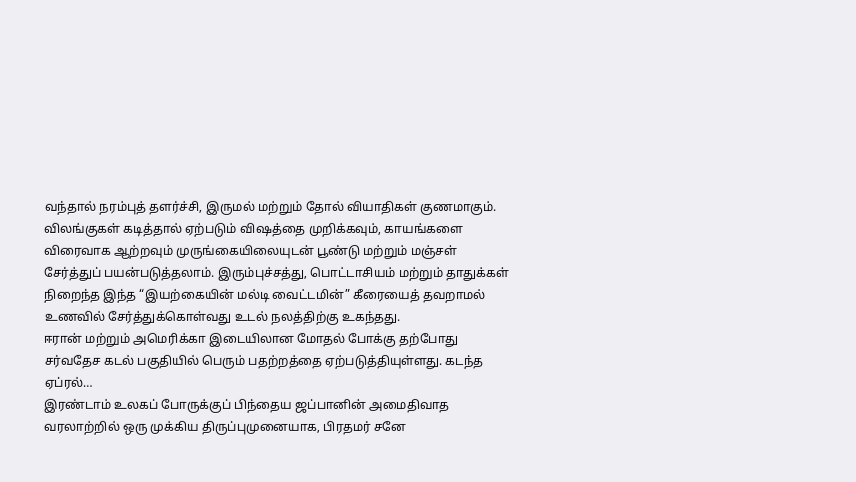வந்தால் நரம்புத் தளர்ச்சி, இருமல் மற்றும் தோல் வியாதிகள் குணமாகும்.
விலங்குகள் கடித்தால் ஏற்படும் விஷத்தை முறிக்கவும், காயங்களை விரைவாக ஆற்றவும் முருங்கையிலையுடன் பூண்டு மற்றும் மஞ்சள் சேர்த்துப் பயன்படுத்தலாம். இரும்புச்சத்து, பொட்டாசியம் மற்றும் தாதுக்கள் நிறைந்த இந்த “இயற்கையின் மல்டி வைட்டமின்” கீரையைத் தவறாமல் உணவில் சேர்த்துக்கொள்வது உடல் நலத்திற்கு உகந்தது.
ஈரான் மற்றும் அமெரிக்கா இடையிலான மோதல் போக்கு தற்போது சர்வதேச கடல் பகுதியில் பெரும் பதற்றத்தை ஏற்படுத்தியுள்ளது. கடந்த ஏப்ரல்…
இரண்டாம் உலகப் போருக்குப் பிந்தைய ஜப்பானின் அமைதிவாத வரலாற்றில் ஒரு முக்கிய திருப்புமுனையாக, பிரதமர் சனே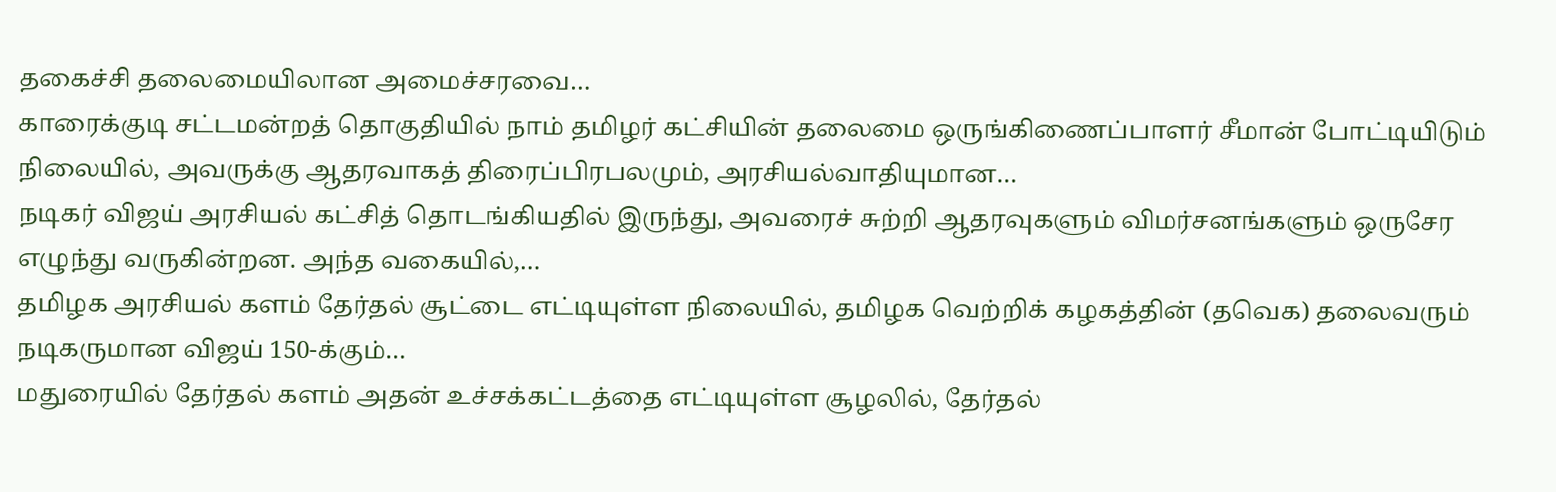தகைச்சி தலைமையிலான அமைச்சரவை…
காரைக்குடி சட்டமன்றத் தொகுதியில் நாம் தமிழர் கட்சியின் தலைமை ஒருங்கிணைப்பாளர் சீமான் போட்டியிடும் நிலையில், அவருக்கு ஆதரவாகத் திரைப்பிரபலமும், அரசியல்வாதியுமான…
நடிகர் விஜய் அரசியல் கட்சித் தொடங்கியதில் இருந்து, அவரைச் சுற்றி ஆதரவுகளும் விமர்சனங்களும் ஒருசேர எழுந்து வருகின்றன. அந்த வகையில்,…
தமிழக அரசியல் களம் தேர்தல் சூட்டை எட்டியுள்ள நிலையில், தமிழக வெற்றிக் கழகத்தின் (தவெக) தலைவரும் நடிகருமான விஜய் 150-க்கும்…
மதுரையில் தேர்தல் களம் அதன் உச்சக்கட்டத்தை எட்டியுள்ள சூழலில், தேர்தல்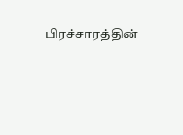பிரச்சாரத்தின்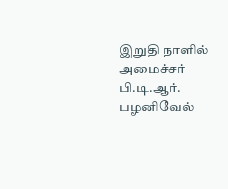இறுதி நாளில் அமைச்சர் பி.டி.ஆர். பழனிவேல்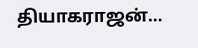தியாகராஜன்…